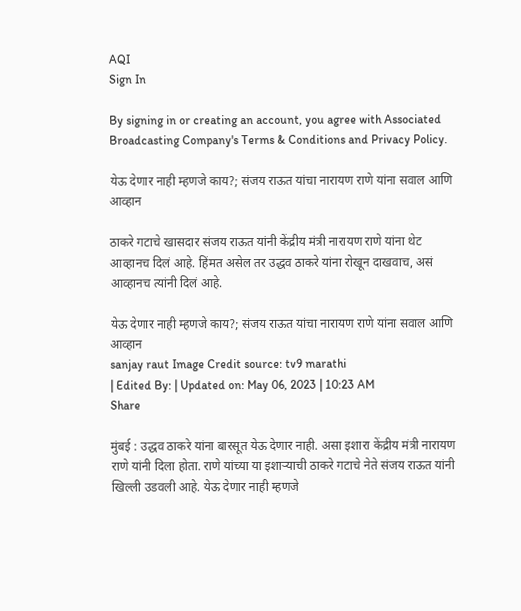AQI
Sign In

By signing in or creating an account, you agree with Associated Broadcasting Company's Terms & Conditions and Privacy Policy.

येऊ देणार नाही म्हणजे काय?; संजय राऊत यांचा नारायण राणे यांना सवाल आणि आव्हान

ठाकरे गटाचे खासदार संजय राऊत यांनी केंद्रीय मंत्री नारायण राणे यांना थेट आव्हानच दिलं आहे. हिंमत असेल तर उद्धव ठाकरे यांना रोखून दाखवाच, असं आव्हानच त्यांनी दिलं आहे.

येऊ देणार नाही म्हणजे काय?; संजय राऊत यांचा नारायण राणे यांना सवाल आणि आव्हान
sanjay raut Image Credit source: tv9 marathi
| Edited By: | Updated on: May 06, 2023 | 10:23 AM
Share

मुंबई : उद्धव ठाकरे यांना बारसूत येऊ देणार नाही. असा इशारा केंद्रीय मंत्री नारायण राणे यांनी दिला होता. राणे यांच्या या इशाऱ्याची ठाकरे गटाचे नेते संजय राऊत यांनी खिल्ली उडवली आहे. येऊ देणार नाही म्हणजे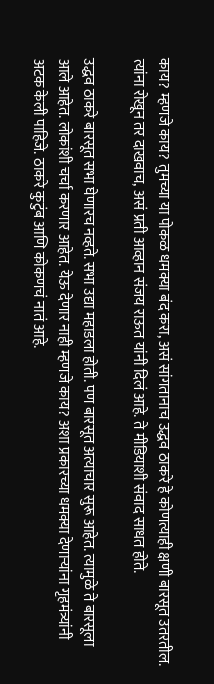काय? म्हणजे काय? तुमच्या या पोकळ धमक्या बंद करा, असं सांगतानाच उद्धव ठाकरे हे कोणत्याही क्षणी बारसूत उतरतील. त्यांना रोखून तर दाखवाच, असं प्रती आव्हान संजय राऊत यांनी दिलं आहे. ते मीडियाशी संवाद साधत होते.

उद्धव ठाकरे बारसूत सभा घेणारच नव्हते. सभा उद्या महाडला होती. पण बारसूत अत्याचार सुरू आहेत. त्यामुळे ते बारसूला आले आहेत. लोकांशी चर्चा करणार आहेत. येऊ देणार नाही म्हणजे काय? अशा प्रकारच्या धमक्या देणाऱ्यांना गृहमंत्र्यांनी अटक केली पाहिजे. ठाकरे कुटुंब आणि कोकणचं नातं आहे.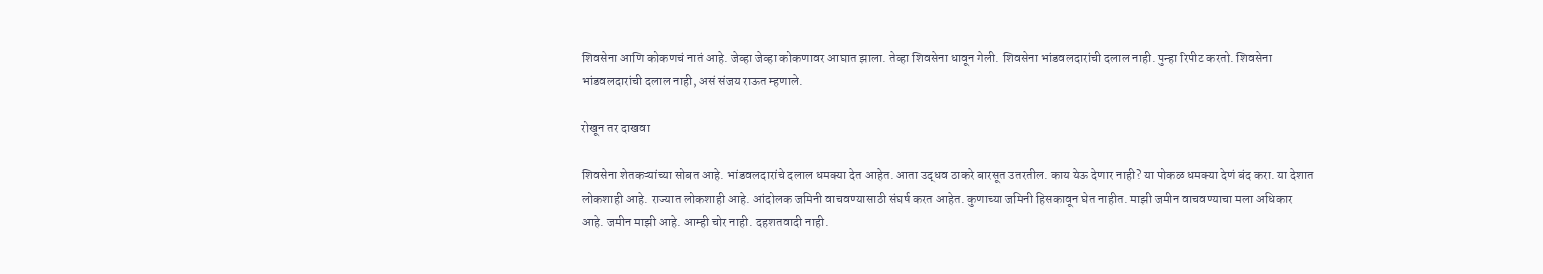शिवसेना आणि कोकणचं नातं आहे. जेव्हा जेव्हा कोकणावर आघात झाला. तेव्हा शिवसेना धावून गेली. शिवसेना भांडवलदारांची दलाल नाही. पुन्हा रिपीट करतो. शिवसेना भांडवलदारांची दलाल नाही, असं संजय राऊत म्हणाले.

रोखून तर दाखवा

शिवसेना शेतकऱ्यांच्या सोबत आहे. भांडवलदारांचे दलाल धमक्या देत आहेत. आता उद्धव ठाकरे बारसूत उतरतील. काय येऊ देणार नाही? या पोकळ धमक्या देणं बंद करा. या देशात लोकशाही आहे. राज्यात लोकशाही आहे. आंदोलक जमिनी वाचवण्यासाठी संघर्ष करत आहेत. कुणाच्या जमिनी हिसकावून घेत नाहीत. माझी जमीन वाचवण्याचा मला अधिकार आहे. जमीन माझी आहे. आम्ही चोर नाही. दहशतवादी नाही.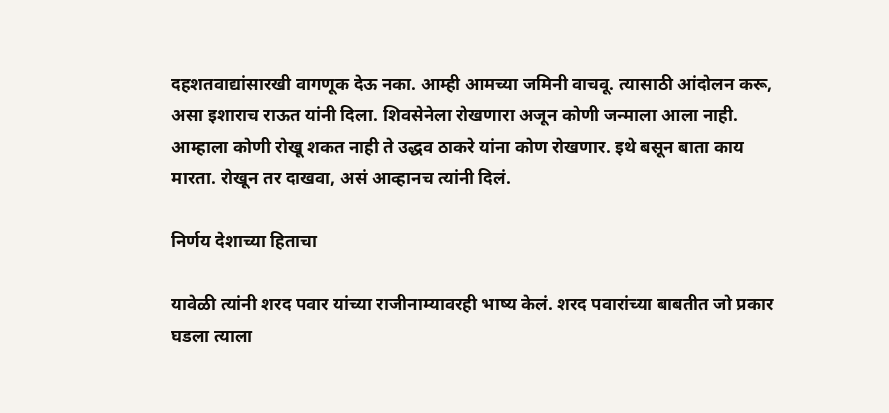दहशतवाद्यांसारखी वागणूक देऊ नका. आम्ही आमच्या जमिनी वाचवू. त्यासाठी आंदोलन करू, असा इशाराच राऊत यांनी दिला. शिवसेनेला रोखणारा अजून कोणी जन्माला आला नाही. आम्हाला कोणी रोखू शकत नाही ते उद्धव ठाकरे यांना कोण रोखणार. इथे बसून बाता काय मारता. रोखून तर दाखवा, असं आव्हानच त्यांनी दिलं.

निर्णय देशाच्या हिताचा

यावेळी त्यांनी शरद पवार यांच्या राजीनाम्यावरही भाष्य केलं. शरद पवारांच्या बाबतीत जो प्रकार घडला त्याला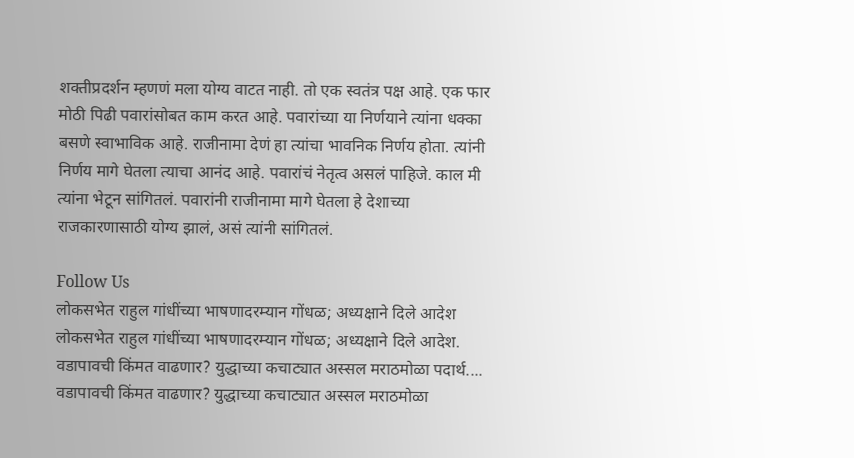शक्तीप्रदर्शन म्हणणं मला योग्य वाटत नाही. तो एक स्वतंत्र पक्ष आहे. एक फार मोठी पिढी पवारांसोबत काम करत आहे. पवारांच्या या निर्णयाने त्यांना धक्का बसणे स्वाभाविक आहे. राजीनामा देणं हा त्यांचा भावनिक निर्णय होता. त्यांनी निर्णय मागे घेतला त्याचा आनंद आहे. पवारांचं नेतृत्व असलं पाहिजे. काल मी त्यांना भेटून सांगितलं. पवारांनी राजीनामा मागे घेतला हे देशाच्या राजकारणासाठी योग्य झालं, असं त्यांनी सांगितलं.

Follow Us
लोकसभेत राहुल गांधींच्या भाषणादरम्यान गोंधळ; अध्यक्षाने दिले आदेश
लोकसभेत राहुल गांधींच्या भाषणादरम्यान गोंधळ; अध्यक्षाने दिले आदेश.
वडापावची किंमत वाढणार? युद्धाच्या कचाट्यात अस्सल मराठमोळा पदार्थ....
वडापावची किंमत वाढणार? युद्धाच्या कचाट्यात अस्सल मराठमोळा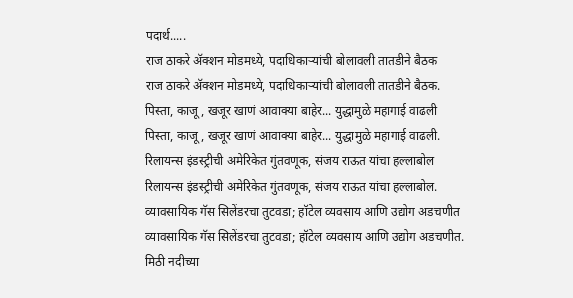पदार्थ.....
राज ठाकरे अ‍ॅक्शन मोडमध्ये, पदाधिकाऱ्यांची बोलावली तातडीने बैठक
राज ठाकरे अ‍ॅक्शन मोडमध्ये, पदाधिकाऱ्यांची बोलावली तातडीने बैठक.
पिस्ता, काजू, खजूर खाणं आवाक्या बाहेर... युद्धामुळे महागाई वाढली
पिस्ता, काजू, खजूर खाणं आवाक्या बाहेर... युद्धामुळे महागाई वाढली.
रिलायन्स इंडस्ट्रीची अमेरिकेत गुंतवणूक, संजय राऊत यांचा हल्लाबोल
रिलायन्स इंडस्ट्रीची अमेरिकेत गुंतवणूक, संजय राऊत यांचा हल्लाबोल.
व्यावसायिक गॅस सिलेंडरचा तुटवडा; हॉटेल व्यवसाय आणि उद्योग अडचणीत
व्यावसायिक गॅस सिलेंडरचा तुटवडा; हॉटेल व्यवसाय आणि उद्योग अडचणीत.
मिठी नदीच्या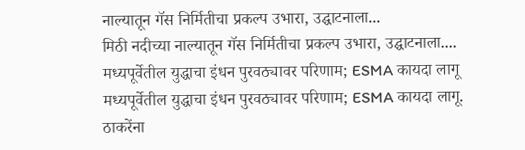नाल्यातून गॅस निर्मितीचा प्रकल्प उभारा, उद्घाटनाला...
मिठी नदीच्या नाल्यातून गॅस निर्मितीचा प्रकल्प उभारा, उद्घाटनाला....
मध्यपूर्वेतील युद्धाचा इंधन पुरवठ्यावर परिणाम; ESMA कायदा लागू
मध्यपूर्वेतील युद्धाचा इंधन पुरवठ्यावर परिणाम; ESMA कायदा लागू.
ठाकरेंना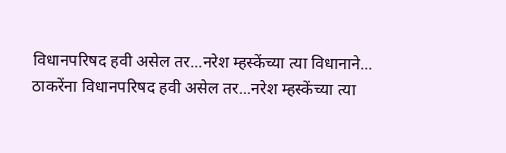विधानपरिषद हवी असेल तर...नरेश म्हस्केंच्या त्या विधानाने...
ठाकरेंना विधानपरिषद हवी असेल तर...नरेश म्हस्केंच्या त्या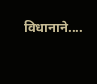विधानाने....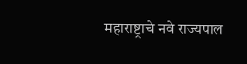महाराष्ट्राचे नवे राज्यपाल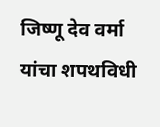जिष्णू देव वर्मा यांचा शपथविधी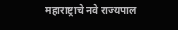महाराष्ट्राचे नवे राज्यपाल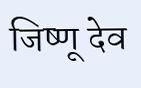जिष्णू देव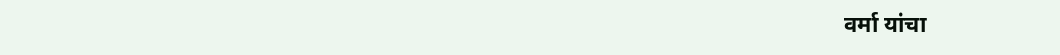वर्मा यांचा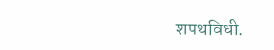शपथविधी.